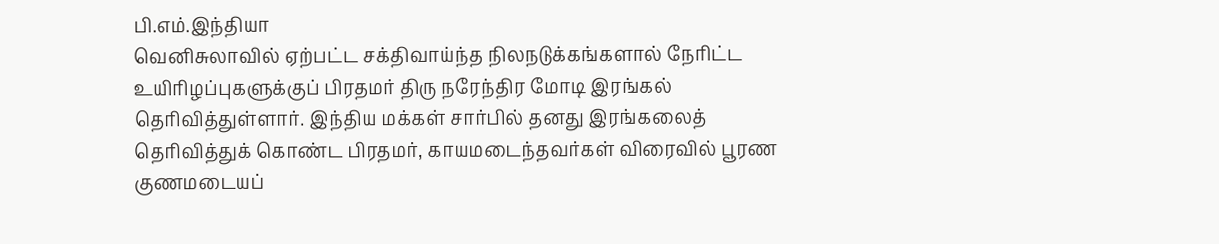பி.எம்.இந்தியா
வெனிசுலாவில் ஏற்பட்ட சக்திவாய்ந்த நிலநடுக்கங்களால் நேரிட்ட உயிரிழப்புகளுக்குப் பிரதமர் திரு நரேந்திர மோடி இரங்கல் தெரிவித்துள்ளார். இந்திய மக்கள் சார்பில் தனது இரங்கலைத் தெரிவித்துக் கொண்ட பிரதமர், காயமடைந்தவர்கள் விரைவில் பூரண குணமடையப்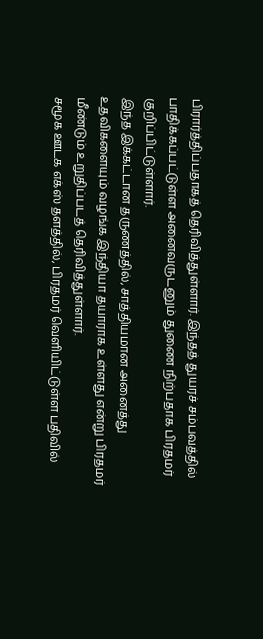பிரார்த்திப்பதாகத் தெரிவித்துள்ளார். இந்தத் துயரச் சம்பவத்தில் பாதிக்கப்பட்டுள்ள அனைவருடனும் துணை நிற்பதாக பிரதமர் குறிப்பிட்டுள்ளார்.
இந்த இக்கட்டான தருணத்தில், சாத்தியமான அனைத்து உதவிகளையும் வழங்க இந்தியா தயாராக உள்ளது என்று பிரதமர் மீண்டும் உறுதிப்படத் தெரிவித்துள்ளார்.
சமூக ஊடக எக்ஸ் தளத்தில், பிரதமர் வெளியிட்டுள்ள பதிவில்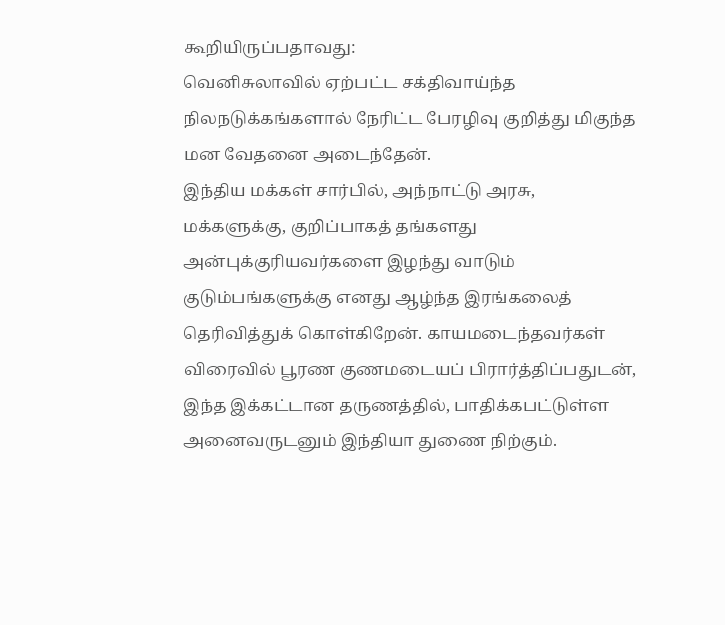கூறியிருப்பதாவது:
வெனிசுலாவில் ஏற்பட்ட சக்திவாய்ந்த நிலநடுக்கங்களால் நேரிட்ட பேரழிவு குறித்து மிகுந்த மன வேதனை அடைந்தேன்.
இந்திய மக்கள் சார்பில், அந்நாட்டு அரசு, மக்களுக்கு, குறிப்பாகத் தங்களது அன்புக்குரியவர்களை இழந்து வாடும் குடும்பங்களுக்கு எனது ஆழ்ந்த இரங்கலைத் தெரிவித்துக் கொள்கிறேன். காயமடைந்தவர்கள் விரைவில் பூரண குணமடையப் பிரார்த்திப்பதுடன், இந்த இக்கட்டான தருணத்தில், பாதிக்கபட்டுள்ள அனைவருடனும் இந்தியா துணை நிற்கும்.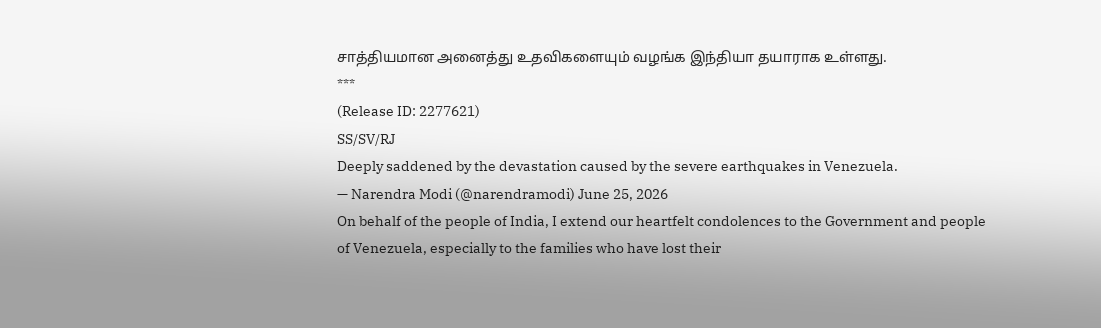சாத்தியமான அனைத்து உதவிகளையும் வழங்க இந்தியா தயாராக உள்ளது.
***
(Release ID: 2277621)
SS/SV/RJ
Deeply saddened by the devastation caused by the severe earthquakes in Venezuela.
— Narendra Modi (@narendramodi) June 25, 2026
On behalf of the people of India, I extend our heartfelt condolences to the Government and people of Venezuela, especially to the families who have lost their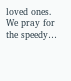loved ones. We pray for the speedy…